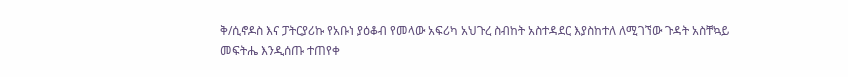ቅ/ሲኖዶስ እና ፓትርያሪኩ የአቡነ ያዕቆብ የመላው አፍሪካ አህጉረ ስብከት አስተዳደር እያስከተለ ለሚገኘው ጉዳት አስቸኳይ መፍትሔ እንዲሰጡ ተጠየቀ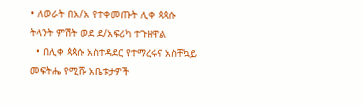• ለወራት በአ/አ የተቀመጡት ሊቀ ጳጳሱ ትላንት ምሽት ወደ ደ/አፍሪካ ተጉዘዋል
  • በሊቀ ጳጳሱ አስተዳደር የተማረሩና አስቸኳይ መፍትሔ የሚሹ አቤቱታዎች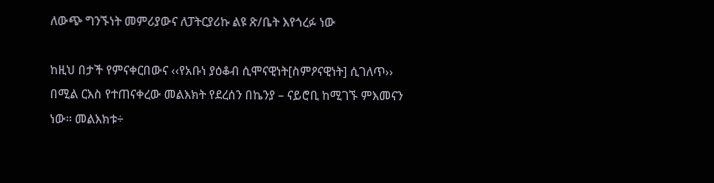ለውጭ ግንኙነት መምሪያውና ለፓትርያሪኩ ልዩ ጽ/ቤት እየጎረፉ ነው

ከዚህ በታች የምናቀርበውና ‹‹የአቡነ ያዕቆብ ሲሞናዊነት[ስምዖናዊነት] ሲገለጥ›› በሚል ርእስ የተጠናቀረው መልእክት የደረሰን በኬንያ – ናይሮቢ ከሚገኙ ምእመናን ነው፡፡ መልእክቱ÷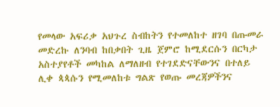የመላው አፍሪቃ አህጉረ ስብከትን የተመለከተ ዘገባ በጡመራ መድረኩ ለንባብ ከበቃበት ጊዜ ጀምሮ ከሚደርሱን በርካታ አስተያየቶች መካከል ለማለዘብ የተገደድናቸውንና በተለይ ሊቀ ጳጳሱን የሚመለከቱ ግልጽ የወጡ መረጃዎችንና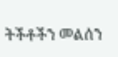ትችቶችን መልሰን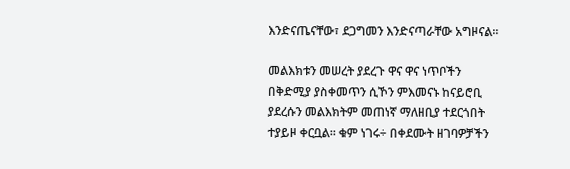እንድናጤናቸው፣ ደጋግመን እንድናጣራቸው አግዞናል፡፡

መልእክቱን መሠረት ያደረጉ ዋና ዋና ነጥቦችን በቅድሚያ ያስቀመጥን ሲኾን ምእመናኑ ከናይሮቢ ያደረሱን መልእክትም መጠነኛ ማለዘቢያ ተደርጎበት ተያይዞ ቀርቧል፡፡ ቁም ነገሩ÷ በቀደሙት ዘገባዎቻችን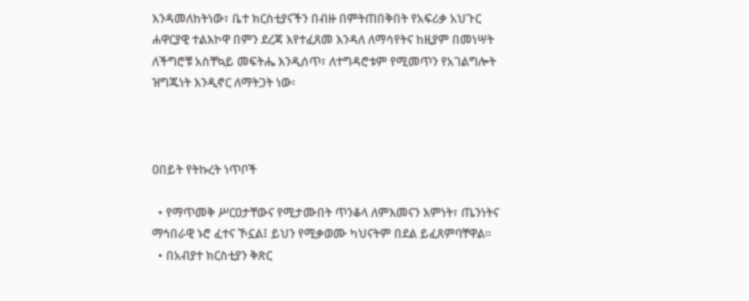እንዳመለከትነው፣ ቤተ ክርስቲያናችን በብዙ በምትጠበቅበት የአፍሪቃ አህጉር ሐዋርያዊ ተልእኮዋ በምን ደረጃ እየተፈጸመ እንዳለ ለማሳየትና ከዚያም በመነሣት ለችግሮቹ አስቸኳይ መፍትሔ እንዲሰጥ፣ ለተግዳሮቱም የሚመጥን የአገልግሎት ዝግጁነት እንዲኖር ለማትጋት ነው፡



ዐበይት የትኩረት ነጥቦች

  • የማጥመቅ ሥርዐታቸውና የሚታሙበት ጥንቆላ ለምእመናን እምነት፣ ጤንነትና ማኅበራዊ ኑሮ ፈተና ኾኗል፤ ይህን የሚቃወሙ ካህናትም በደል ይፈጸምባቸዋል፡፡
  • በአብያተ ክርስቲያን ቅጽር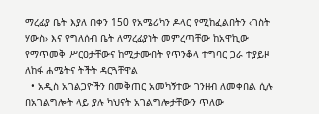ማረፊያ ቤት እያለ በቀን 150 የአሜሪካን ዶላር የሚከፈልበትን ‹ገስት ሃውስ› እና የግለሰብ ቤት ለማረፊያነት መምረጣቸው ከአዋኪው የማጥመቅ ሥርዐታቸውና ከሚታሙበት የጥንቆላ ተግባር ጋራ ተያይዞ ለከፋ ሐሜትና ትችት ዳርጓቸዋል
  • አዲስ አገልጋዮችን በመቅጠር አመካኝተው ገንዘብ ለመቀበል ሲሉ በአገልግሎት ላይ ያሉ ካህናት አገልግሎታቸውን ጥለው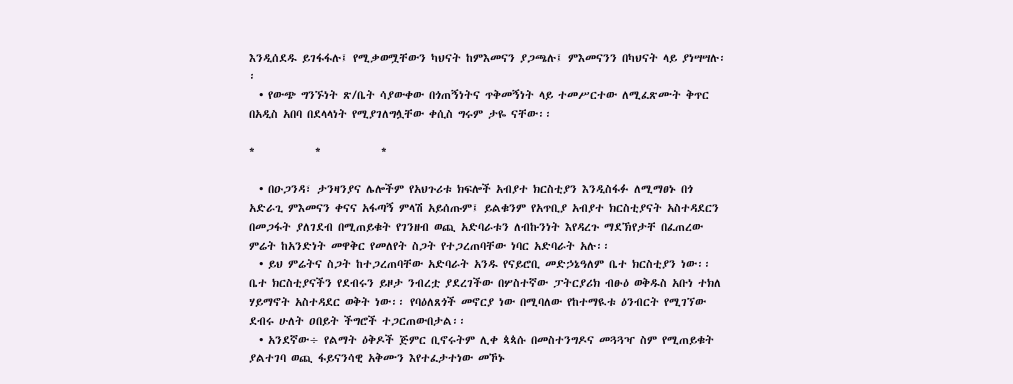እንዲሰደዱ ይገፋፋሉ፤ የሚቃወሟቸውን ካህናት ከምእመናን ያጋጫሉ፤ ምእመናንን በካህናት ላይ ያነሣሣሉ፡፡
  • የውጭ ግንኙነት ጽ/ቤት ሳያውቀው በጎጠኝነትና ጥቅመኝነት ላይ ተመሥርተው ለሚፈጽሙት ቅጥር በአዲስ አበባ በደላላነት የሚያገለግሏቸው ቀሲስ ግሩም ታዬ ናቸው፡፡

*            *            *

  • በዑጋንዳ፣ ታንዛንያና ሌሎችም የአህጉሪቱ ክፍሎች አብያተ ክርስቲያን እንዲስፋፉ ለሚማፀኑ በጎ አድራጊ ምእመናን ቀናና አፋጣኝ ምላሽ አይሰጡም፤ ይልቁንም የአጥቢያ አብያተ ክርስቲያናት አስተዳደርን በመጋፋት ያለገደብ በሚጠይቁት የገንዘብ ወጪ አድባራቱን ለብኩንነት እየዳረጉ ማደኽየታቸ በፈጠረው ምሬት ከአንድነት መዋቅር የመለየት ስጋት የተጋረጠባቸው ነባር አድባራት አሉ፡፡
  • ይህ ምሬትና ስጋት ከተጋረጠባቸው አድባራት አንዱ የናይሮቢ መድኃኔዓለም ቤተ ክርስቲያን ነው፡፡ ቤተ ክርስቲያናችን የደብሩን ይዞታ ንብረቷ ያደረገችው በሦስተኛው ፓትርያሪክ ብፁዕ ወቅዱስ አቡነ ተክለ ሃይማኖት አስተዳደር ወቅት ነው፡፡ የባዕለጸጎች መኖርያ ነው በሚባለው የከተማዪቱ ዕንብርት የሚገኘው ደብሩ ሁለት ዐበይት ችግሮች ተጋርጠውበታል፡፡
  • አንደኛው÷ የልማት ዕቅዶች ጅምር ቢኖሩትም ሊቀ ጳጳሱ በመስተንግዶና መጓጓዣ ስም የሚጠይቁት ያልተገባ ወጪ ፋይናንሳዊ አቅሙን እየተፈታተነው መኾኑ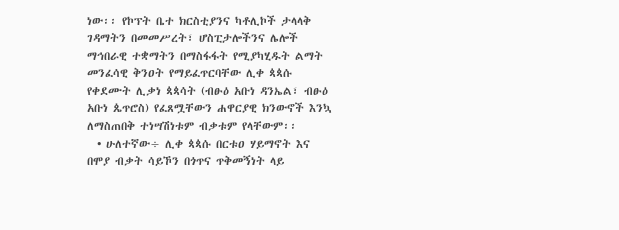ነው፡፡ የኮፕት ቤተ ክርስቲያንና ካቶሊኮች ታላላቅ ገዳማትን በመመሥረት፣ ሆስፒታሎችንና ሌሎች ማኅበራዊ ተቋማትን በማስፋፋት የሚያካሂዱት ልማት መንፈሳዊ ቅንዐት የማይፈጥርባቸው ሊቀ ጳጳሱ የቀደሙት ሊቃነ ጳጳሳት (ብፁዕ አቡነ ዳንኤል፣ ብፁዕ አቡነ ጴጥሮስ) የፈጸሟቸውን ሐዋርያዊ ክንውኖች እንኳ ለማስጠበቅ ተነሣሽነቱም ብቃቱም የላቸውም፡፡
  • ሁለተኛው÷ ሊቀ ጳጳሱ በርቱዐ ሃይማኖት እና በሞያ ብቃት ሳይኾን በጎጥና ጥቅመኝነት ላይ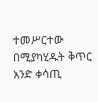ተመሥርተው በሚያካሂዱት ቅጥር አንድ ቀሳጢ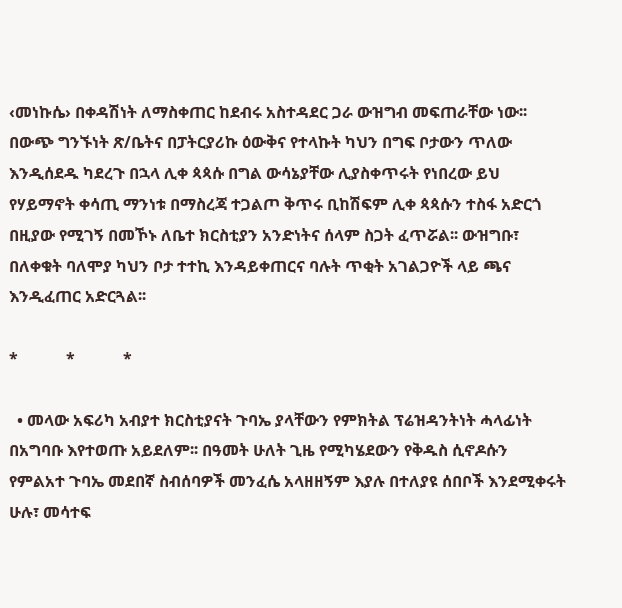‹መነኩሴ› በቀዳሽነት ለማስቀጠር ከደብሩ አስተዳደር ጋራ ውዝግብ መፍጠራቸው ነው፡፡ በውጭ ግንኙነት ጽ/ቤትና በፓትርያሪኩ ዕውቅና የተላኩት ካህን በግፍ ቦታውን ጥለው እንዲሰደዱ ካደረጉ በኋላ ሊቀ ጳጳሱ በግል ውሳኔያቸው ሊያስቀጥሩት የነበረው ይህ የሃይማኖት ቀሳጢ ማንነቱ በማስረጃ ተጋልጦ ቅጥሩ ቢከሽፍም ሊቀ ጳጳሱን ተስፋ አድርጎ በዚያው የሚገኝ በመኾኑ ለቤተ ክርስቲያን አንድነትና ሰላም ስጋት ፈጥሯል፡፡ ውዝግቡ፣ በለቀቁት ባለሞያ ካህን ቦታ ተተኪ እንዳይቀጠርና ባሉት ጥቂት አገልጋዮች ላይ ጫና እንዲፈጠር አድርጓል፡፡

*            *            *

  • መላው አፍሪካ አብያተ ክርስቲያናት ጉባኤ ያላቸውን የምክትል ፕሬዝዳንትነት ሓላፊነት በአግባቡ እየተወጡ አይደለም፡፡ በዓመት ሁለት ጊዜ የሚካሄደውን የቅዱስ ሲኖዶሱን የምልአተ ጉባኤ መደበኛ ስብሰባዎች መንፈሴ አላዘዘኝም እያሉ በተለያዩ ሰበቦች እንደሚቀሩት ሁሉ፣ መሳተፍ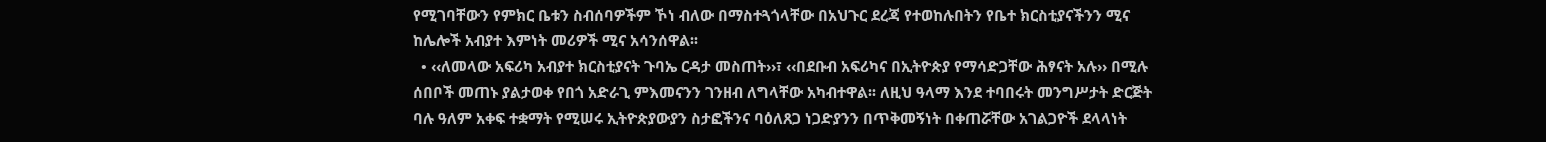የሚገባቸውን የምክር ቤቱን ስብሰባዎችም ኾነ ብለው በማስተጓጎላቸው በአህጉር ደረጃ የተወከሉበትን የቤተ ክርስቲያናችንን ሚና ከሌሎች አብያተ እምነት መሪዎች ሚና አሳንሰዋል፡፡
  • ‹‹ለመላው አፍሪካ አብያተ ክርስቲያናት ጉባኤ ርዳታ መስጠት››፣ ‹‹በደቡብ አፍሪካና በኢትዮጵያ የማሳድጋቸው ሕፃናት አሉ›› በሚሉ ሰበቦች መጠኑ ያልታወቀ የበጎ አድራጊ ምእመናንን ገንዘብ ለግላቸው አካብተዋል፡፡ ለዚህ ዓላማ እንደ ተባበሩት መንግሥታት ድርጅት ባሉ ዓለም አቀፍ ተቋማት የሚሠሩ ኢትዮጵያውያን ስታፎችንና ባዕለጸጋ ነጋድያንን በጥቅመኝነት በቀጠሯቸው አገልጋዮች ደላላነት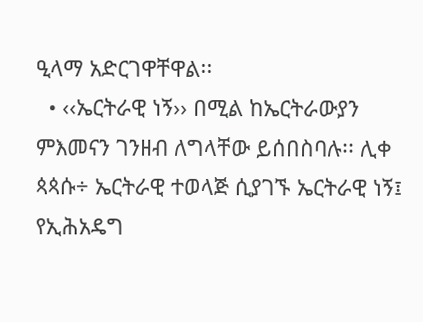ዒላማ አድርገዋቸዋል፡፡
  • ‹‹ኤርትራዊ ነኝ›› በሚል ከኤርትራውያን ምእመናን ገንዘብ ለግላቸው ይሰበስባሉ፡፡ ሊቀ ጳጳሱ÷ ኤርትራዊ ተወላጅ ሲያገኙ ኤርትራዊ ነኝ፤ የኢሕአዴግ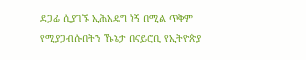ደጋፊ ሲያገኙ ኢሕአዴግ ነኝ በሚል ጥቅም የሚያጋብሱበትን ኹኔታ በናይሮቢ የኢትዮጵያ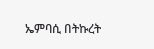ኤምባሲ በትኩረት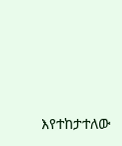እየተከታተለው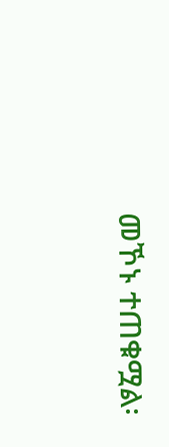መኾኑ ተጠቁሟል፡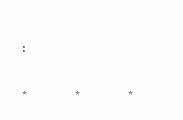፡

*            *            *